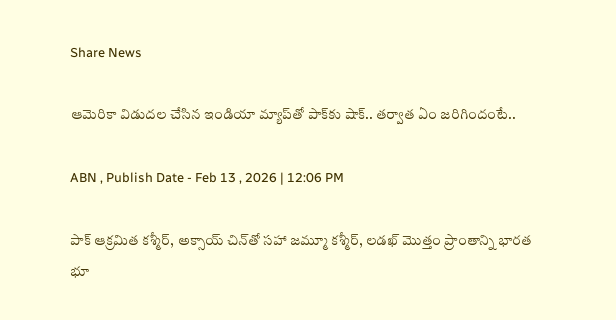Share News

ఆమెరికా విడుదల చేసిన ఇండియా మ్యాప్‌‌తో పాక్‌కు షాక్.. తర్వాత ఏం జరిగిందంటే..

ABN , Publish Date - Feb 13 , 2026 | 12:06 PM

పాక్ ఆక్రమిత కశ్మీర్, అక్సాయ్ చిన్‌తో సహా జమ్మూ కశ్మీర్, లడఖ్ మొత్తం ప్రాంతాన్ని భారత భూ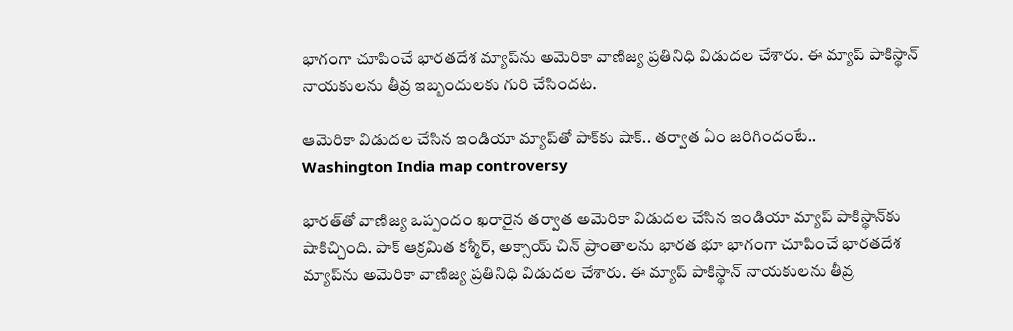భాగంగా చూపించే భారతదేశ మ్యాప్‌ను అమెరికా వాణిజ్య ప్రతినిధి విడుదల చేశారు. ఈ మ్యాప్ పాకిస్థాన్‌ నాయకులను తీవ్ర ఇబ్బందులకు గురి చేసిందట.

ఆమెరికా విడుదల చేసిన ఇండియా మ్యాప్‌‌తో పాక్‌కు షాక్.. తర్వాత ఏం జరిగిందంటే..
Washington India map controversy

భారత్‌తో వాణిజ్య ఒప్పందం ఖరారైన తర్వాత అమెరికా విడుదల చేసిన ఇండియా మ్యాప్ పాకిస్థాన్‌కు షాకిచ్చింది. పాక్ ఆక్రమిత కశ్మీర్, అక్సాయ్ చిన్‌ ప్రాంతాలను భారత భూ భాగంగా చూపించే భారతదేశ మ్యాప్‌ను అమెరికా వాణిజ్య ప్రతినిధి విడుదల చేశారు. ఈ మ్యాప్ పాకిస్థాన్‌ నాయకులను తీవ్ర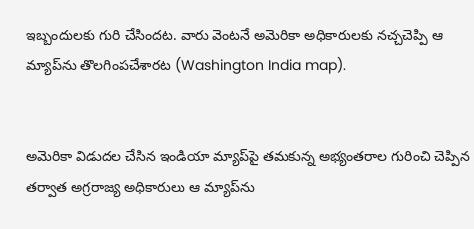ఇబ్బందులకు గురి చేసిందట. వారు వెంటనే అమెరికా అధికారులకు నచ్చచెప్పి ఆ మ్యాప్‌ను తొలగింపచేశారట (Washington India map).


అమెరికా విడుదల చేసిన ఇండియా మ్యాప్‌పై తమకున్న అభ్యంతరాల గురించి చెప్పిన తర్వాత అగ్రరాజ్య అధికారులు ఆ మ్యాప్‌ను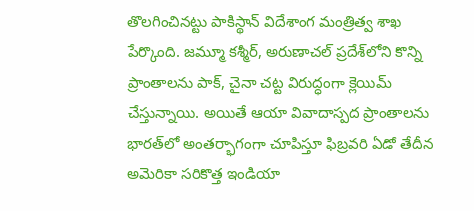తొలగించినట్టు పాకిస్థాన్ విదేశాంగ మంత్రిత్వ శాఖ పేర్కొంది. జమ్మూ కశ్మీర్, అరుణాచల్ ప్రదేశ్‌లోని కొన్ని ప్రాంతాలను పాక్, చైనా చట్ట విరుద్ధంగా క్లెయిమ్ చేస్తున్నాయి. అయితే ఆయా వివాదాస్పద ప్రాంతాలను భారత్‌లో అంతర్భాగంగా చూపిస్తూ ఫిబ్రవరి ఏడో తేదీన అమెరికా సరికొత్త ఇండియా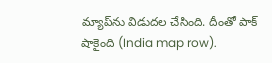మ్యాప్‌ను విడుదల చేసింది. దీంతో పాక్ షాకైంది (India map row).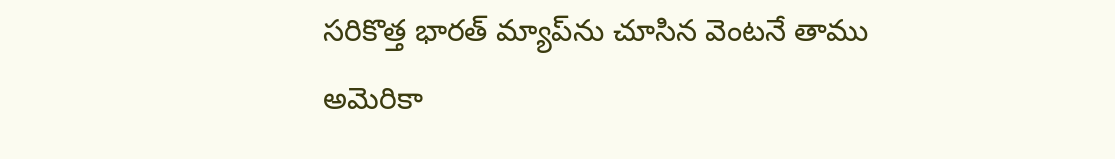సరికొత్త భారత్ మ్యాప్‌ను చూసిన వెంటనే తాము అమెరికా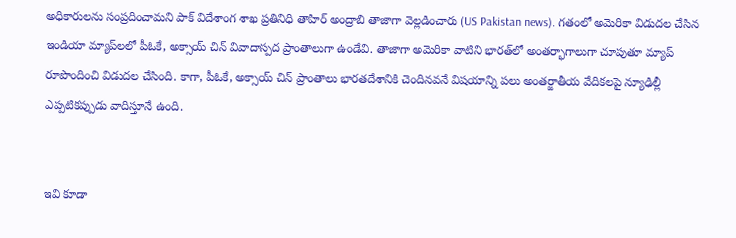అధికారులను సంప్రదించామని పాక్ విదేశాంగ శాఖ ప్రతినిధి తాహిర్ అంద్రాబి తాజాగా వెల్లడించారు (US Pakistan news). గతంలో అమెరికా విడుదల చేసిన ఇండియా మ్యాప్‌లలో పీఓకే, అక్సాయ్ చిన్ వివాదాస్పద ప్రాంతాలుగా ఉండేవి. తాజాగా అమెరికా వాటిని భారత్‌లో అంతర్భాగాలుగా చూపుతూ మ్యాప్ రూపొందించి విడుదల చేసింది. కాగా, పీఓకే, అక్సాయ్ చిన్ ప్రాంతాలు భారతదేశానికి చెందినవనే విషయాన్ని పలు అంతర్జాతీయ వేదికలపై న్యూఢిల్లీ ఎప్పటికప్పుడు వాదిస్తూనే ఉంది.


ఇవి కూడా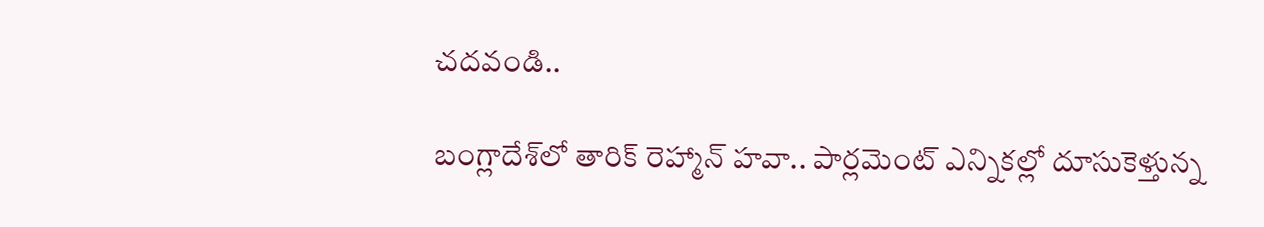చదవండి..

బంగ్లాదేశ్‌లో తారిక్ రెహ్మాన్ హవా.. పార్లమెంట్ ఎన్నికల్లో దూసుకెళ్తున్న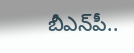బీఎన్‌పీ..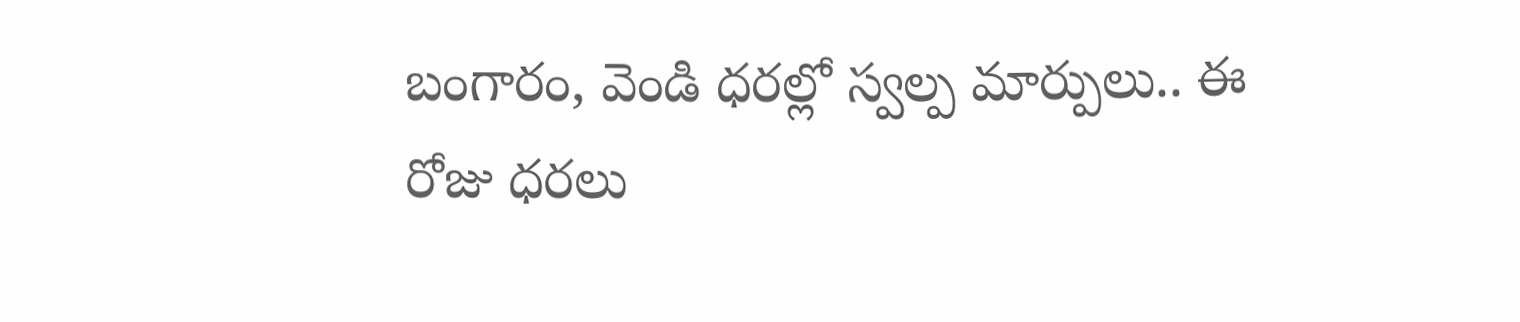బంగారం, వెండి ధరల్లో స్వల్ప మార్పులు.. ఈ రోజు ధరలు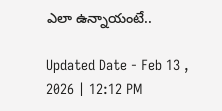ఎలా ఉన్నాయంటే..

Updated Date - Feb 13 , 2026 | 12:12 PM